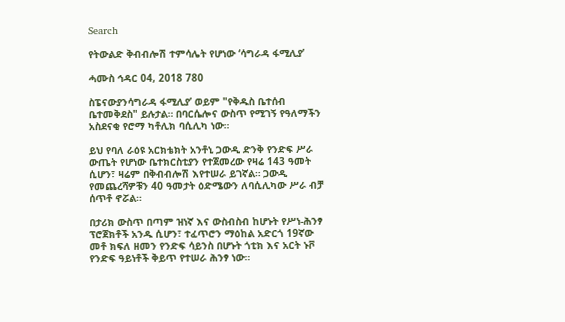Search

የትውልድ ቅብብሎሽ ተምሳሌት የሆነው ‘ሳግራዳ ፋሚሊያ’

ሓሙስ ኅዳር 04, 2018 780

ስፔናውያንሳግራዳ ፋሚሊያ’ ወይም "የቅዱስ ቤተሰብ ቤተመቅደስ" ይሉታል። በባርሴሎና ውስጥ የሚገኝ የዓለማችን አስደናቂ የሮማ ካቶሊክ ባሲሊካ ነው።

ይህ የባለ ራዕዩ አርክቴክት አንቶኒ ጋውዲ ድንቅ የንድፍ ሥራ ውጤት የሆነው ቤተክርስቲያን የተጀመረው የዛሬ 143 ዓመት ሲሆን፣ ዛሬም በቅብብሎሽ እየተሠራ ይገኛል። ጋውዲ የመጨረሻዎቹን 40 ዓመታት ዕድሜውን ለባሲሊካው ሥራ ብቻ ሰጥቶ ኖሯል።

በታሪክ ውስጥ በጣም ዝነኛ እና ውስብስብ ከሆኑት የሥነ-ሕንፃ ፕሮጀክቶች አንዱ ሲሆን፣ ተፈጥሮን ማዕከል አድርጎ 19ኛው መቶ ክፍለ ዘመን የንድፍ ሳይንስ በሆኑት ጎቲክ እና አርት ኑቮ የንድፍ ዓይነቶች ቅይጥ የተሠራ ሕንፃ ነው።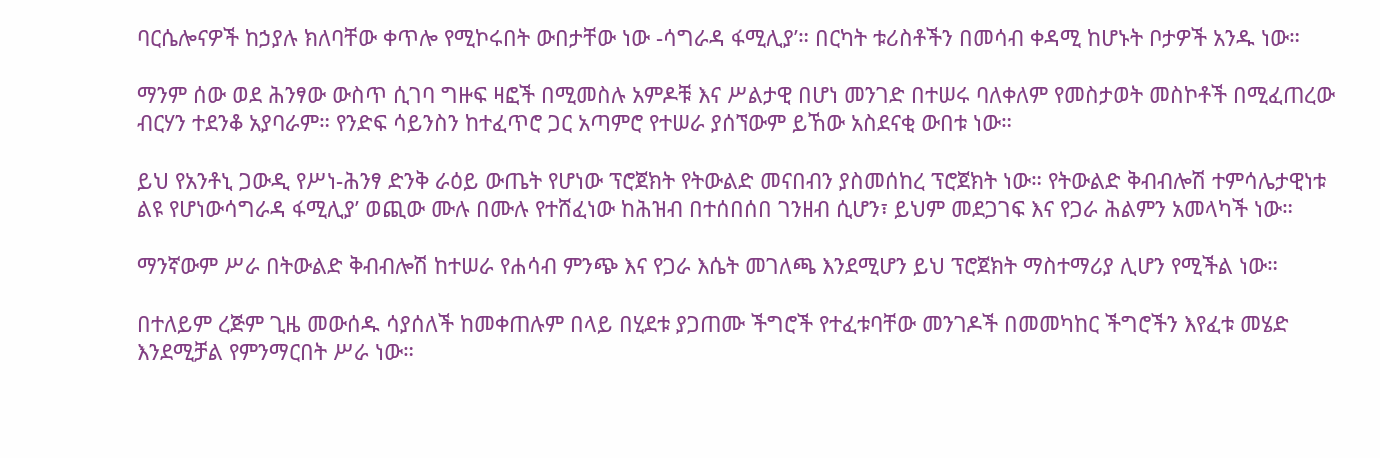ባርሴሎናዎች ከኃያሉ ክለባቸው ቀጥሎ የሚኮሩበት ውበታቸው ነው -ሳግራዳ ፋሚሊያ’። በርካት ቱሪስቶችን በመሳብ ቀዳሚ ከሆኑት ቦታዎች አንዱ ነው።

ማንም ሰው ወደ ሕንፃው ውስጥ ሲገባ ግዙፍ ዛፎች በሚመስሉ አምዶቹ እና ሥልታዊ በሆነ መንገድ በተሠሩ ባለቀለም የመስታወት መስኮቶች በሚፈጠረው ብርሃን ተደንቆ አያባራም። የንድፍ ሳይንስን ከተፈጥሮ ጋር አጣምሮ የተሠራ ያሰኘውም ይኸው አስደናቂ ውበቱ ነው።

ይህ የአንቶኒ ጋውዲ የሥነ-ሕንፃ ድንቅ ራዕይ ውጤት የሆነው ፕሮጀክት የትውልድ መናበብን ያስመሰከረ ፕሮጀክት ነው። የትውልድ ቅብብሎሽ ተምሳሌታዊነቱ ልዩ የሆነውሳግራዳ ፋሚሊያ’ ወጪው ሙሉ በሙሉ የተሸፈነው ከሕዝብ በተሰበሰበ ገንዘብ ሲሆን፣ ይህም መደጋገፍ እና የጋራ ሕልምን አመላካች ነው።

ማንኛውም ሥራ በትውልድ ቅብብሎሽ ከተሠራ የሐሳብ ምንጭ እና የጋራ እሴት መገለጫ እንደሚሆን ይህ ፕሮጀክት ማስተማሪያ ሊሆን የሚችል ነው።

በተለይም ረጅም ጊዜ መውሰዱ ሳያሰለች ከመቀጠሉም በላይ በሂደቱ ያጋጠሙ ችግሮች የተፈቱባቸው መንገዶች በመመካከር ችግሮችን እየፈቱ መሄድ እንደሚቻል የምንማርበት ሥራ ነው።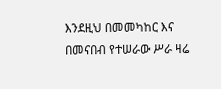እንደዚህ በመመካከር እና በመናበብ የተሠራው ሥራ ዛሬ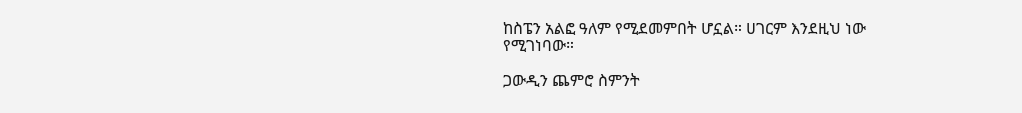ከስፔን አልፎ ዓለም የሚደመምበት ሆኗል። ሀገርም እንደዚህ ነው የሚገነባው።

ጋውዲን ጨምሮ ስምንት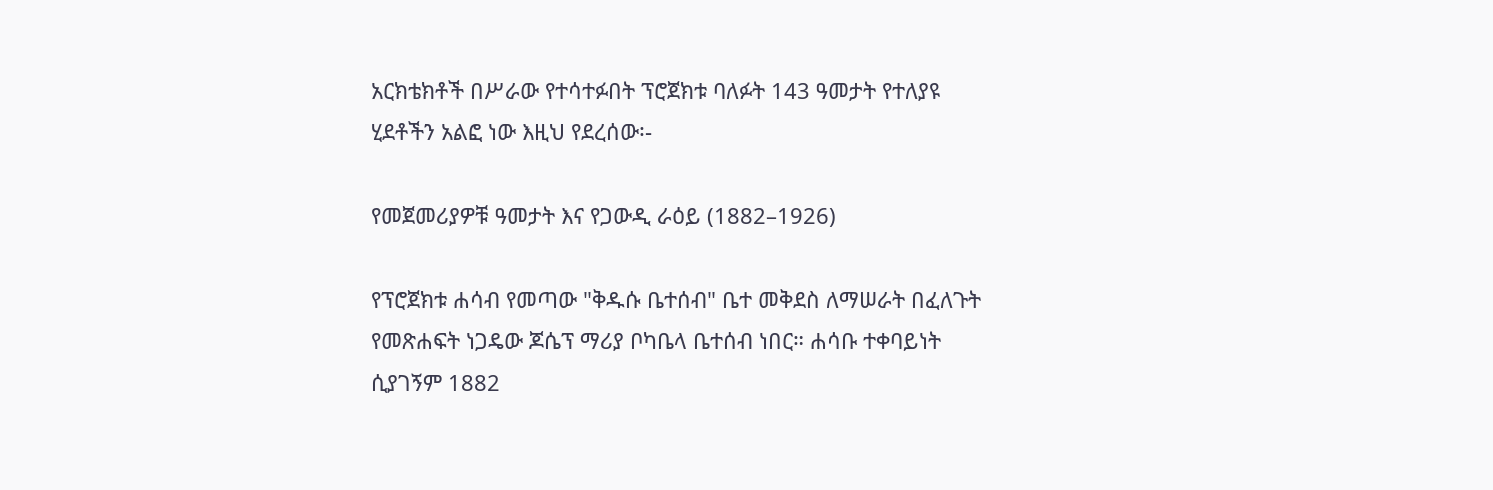አርክቴክቶች በሥራው የተሳተፉበት ፕሮጀክቱ ባለፉት 143 ዓመታት የተለያዩ ሂደቶችን አልፎ ነው እዚህ የደረሰው፡-

የመጀመሪያዎቹ ዓመታት እና የጋውዲ ራዕይ (1882–1926)

የፕሮጀክቱ ሐሳብ የመጣው "ቅዱሱ ቤተሰብ" ቤተ መቅደስ ለማሠራት በፈለጉት የመጽሐፍት ነጋዴው ጆሴፕ ማሪያ ቦካቤላ ቤተሰብ ነበር። ሐሳቡ ተቀባይነት ሲያገኝም 1882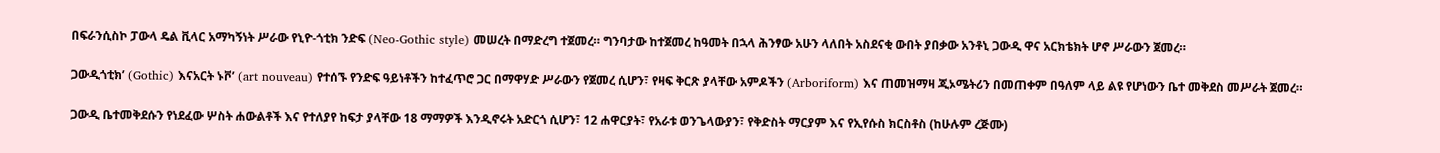በፍራንሲስኮ ፓውላ ዴል ቪላር አማካኝነት ሥራው የኒዮ-ጎቲክ ንድፍ (Neo-Gothic style) መሠረት በማድረግ ተጀመረ። ግንባታው ከተጀመረ ከዓመት በኋላ ሕንፃው አሁን ላለበት አስደናቂ ውበት ያበቃው አንቶኒ ጋውዲ ዋና አርክቴክት ሆኖ ሥራውን ጀመረ።

ጋውዲጎቲክ’ (Gothic) እናአርት ኑቮ’ (art nouveau) የተሰኙ የንድፍ ዓይነቶችን ከተፈጥሮ ጋር በማዋሃድ ሥራውን የጀመረ ሲሆን፣ የዛፍ ቅርጽ ያላቸው አምዶችን (Arboriform) እና ጠመዝማዛ ጂኦሜትሪን በመጠቀም በዓለም ላይ ልዩ የሆነውን ቤተ መቅደስ መሥራት ጀመረ።

ጋውዲ ቤተመቅደሱን የነደፈው ሦስት ሐውልቶች እና የተለያየ ከፍታ ያላቸው 18 ማማዎች እንዲኖሩት አድርጎ ሲሆን፣ 12 ሐዋርያት፣ የአራቱ ወንጌላውያን፣ የቅድስት ማርያም እና የኢየሱስ ክርስቶስ (ከሁሉም ረጅሙ)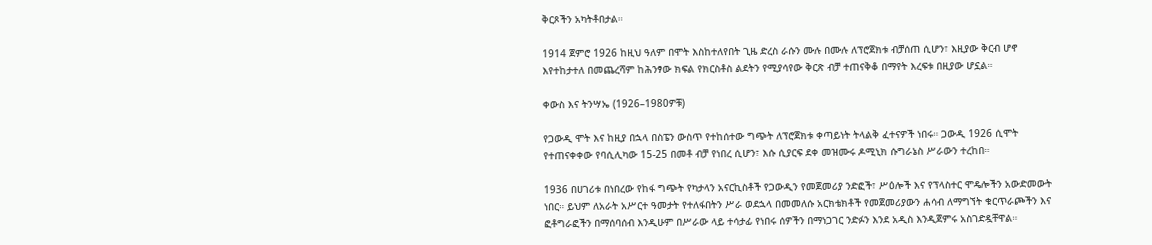ቅርጾችን አካትቶበታል።

1914 ጀምሮ 1926 ከዚህ ዓለም በሞት እስከተለየበት ጊዜ ድረስ ራሱን ሙሉ በሙሉ ለፕሮጀክቱ ብቻሰጠ ሲሆን፣ እዚያው ቅርብ ሆኖ እየተከታተለ በመጨረሻም ከሕንፃው ክፍል የክርስቶስ ልደትን የሚያሳየው ቅርጽ ብቻ ተጠናቅቆ በማየት እረፍቱ በዚያው ሆኗል።

ቀውስ እና ትንሣኤ (1926–1980ዎቹ)

የጋውዲ ሞት እና ከዚያ በኋላ በስፔን ውስጥ የተከሰተው ግጭት ለፕሮጀክቱ ቀጣይነት ትላልቅ ፈተናዎች ነበሩ። ጋውዲ 1926 ሲሞት የተጠናቀቀው የባሲሊካው 15-25 በመቶ ብቻ የነበረ ሲሆን፣ እሱ ሲያርፍ ደቀ መዝሙሩ ዶሚኒክ ሱግራኔስ ሥራውን ተረከበ።

1936 በሀገሪቱ በነበረው የከፋ ግጭት የካታላን አናርኪስቶች የጋውዲን የመጀመሪያ ንድፎች፣ ሥዕሎች እና የፕላስተር ሞዴሎችን አውድመውት ነበር። ይህም ለአራት አሥርተ ዓመታት የተለፋበትን ሥራ ወደኋላ በመመለሱ አርክቴክቶች የመጀመሪያውን ሐሳብ ለማግኘት ቁርጥራጮችን እና ፎቶግራፎችን በማሰባሰብ እንዲሁም በሥራው ላይ ተሳታፊ የነበሩ ሰዎችን በማነጋገር ንድፉን እንደ አዲስ እንዲጀምሩ አስገድዷቸዋል።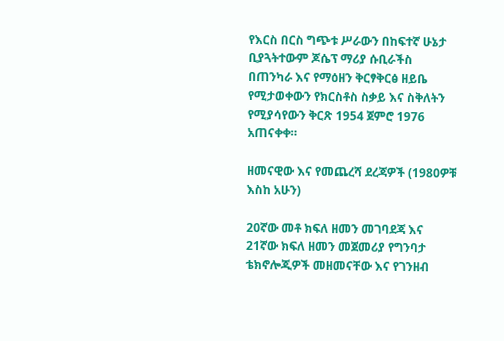የእርስ በርስ ግጭቱ ሥራውን በከፍተኛ ሁኔታ ቢያጓትተውም ጆሴፕ ማሪያ ሱቢራችስ በጠንካራ እና የማዕዘን ቅርፃቅርፅ ዘይቤ የሚታወቀውን የክርስቶስ ስቃይ እና ስቅለትን የሚያሳየውን ቅርጽ 1954 ጀምሮ 1976 አጠናቀቀ።

ዘመናዊው እና የመጨረሻ ደረጃዎች (1980ዎቹ እስከ አሁን)

20ኛው መቶ ክፍለ ዘመን መገባደጃ እና 21ኛው ክፍለ ዘመን መጀመሪያ የግንባታ ቴክኖሎጂዎች መዘመናቸው እና የገንዘብ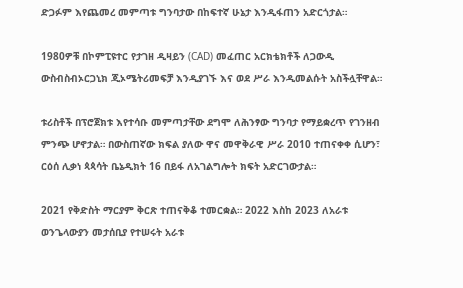ድጋፉም እየጨመረ መምጣቱ ግንባታው በከፍተኛ ሁኔታ እንዲፋጠን አድርጎታል።

1980ዎቹ በኮምፒዩተር የታገዘ ዲዛይን (CAD) መፈጠር አርክቴክቶች ለጋውዲ ውስብስብኦርጋኒክ ጂኦሜትሪመፍቻ እንዲያገኙ እና ወደ ሥራ እንዲመልሱት አስችሏቸዋል።

ቱሪስቶች በፕሮጀክቱ እየተሳቡ መምጣታቸው ደግሞ ለሕንፃው ግንባታ የማይቋረጥ የገንዘብ ምንጭ ሆኖታል። በውስጠኛው ክፍል ያለው ዋና መዋቅራዊ ሥራ 2010 ተጠናቀቀ ሲሆን፣ ርዕሰ ሊቃነ ጳጳሳት ቤኔዲክት 16 በይፋ ለአገልግሎት ክፍት አድርገውታል።

2021 የቅድስት ማርያም ቅርጽ ተጠናቅቆ ተመርቋል። 2022 እስከ 2023 ለአራቱ ወንጌላውያን መታሰቢያ የተሠሩት አራቱ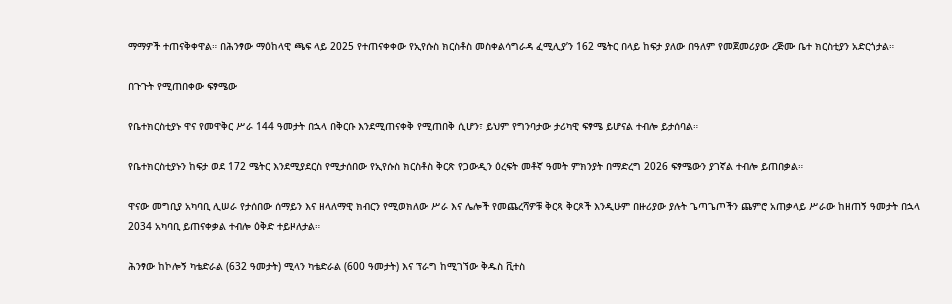ማማዎች ተጠናቅቀዋል። በሕንፃው ማዕከላዊ ጫፍ ላይ 2025 የተጠናቀቀው የኢየሱስ ክርስቶስ መስቀልሳግራዳ ፈሚሊያ’ን 162 ሜትር በላይ ከፍታ ያለው በዓለም የመጀመሪያው ረጅሙ ቤተ ክርስቲያን አድርጎታል።

በጉጉት የሚጠበቀው ፍፃሜው

የቤተክርስቲያኑ ዋና የመዋቅር ሥራ 144 ዓመታት በኋላ በቅርቡ እንደሚጠናቀቅ የሚጠበቅ ሲሆን፣ ይህም የግንባታው ታሪካዊ ፍፃሜ ይሆናል ተብሎ ይታሰባል።

የቤተክርስቲያኑን ከፍታ ወደ 172 ሜትር እንደሚያደርስ የሚታሰበው የኢየሱስ ክርስቶስ ቅርጽ የጋውዲን ዕረፍት መቶኛ ዓመት ምክንያት በማድረግ 2026 ፍፃሜውን ያገኛል ተብሎ ይጠበቃል።

ዋናው መግቢያ አካባቢ ሊሠራ የታሰበው ሰማይን እና ዘላለማዊ ክብርን የሚወክለው ሥራ እና ሌሎች የመጨረሻዎቹ ቅርጻ ቅርጾች እንዲሁም በዙሪያው ያሉት ጌጣጌጦችን ጨምሮ አጠቃላይ ሥራው ከዘጠኝ ዓመታት በኋላ 2034 አካባቢ ይጠናቀቃል ተብሎ ዕቅድ ተይዞለታል።

ሕንፃው ከኮሎኝ ካቴድራል (632 ዓመታት) ሚላን ካቴድራል (600 ዓመታት) እና ፕራግ ከሚገኘው ቅዱስ ቪተስ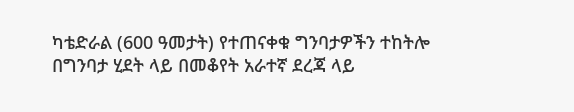ካቴድራል (600 ዓመታት) የተጠናቀቁ ግንባታዎችን ተከትሎ በግንባታ ሂደት ላይ በመቆየት አራተኛ ደረጃ ላይ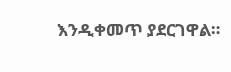እንዲቀመጥ ያደርገዋል።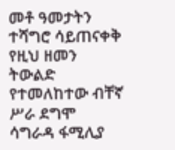መቶ ዓመታትን ተሻግሮ ሳይጠናቀቅ የዚህ ዘመን ትውልድ የተመለከተው ብቸኛ ሥራ ደግሞ ሳግራዳ ፋሚሊያ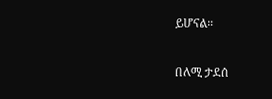ይሆናል።

በለሚ ታደሰ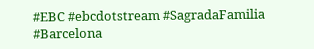#EBC #ebcdotstream #SagradaFamilia #Barcelona